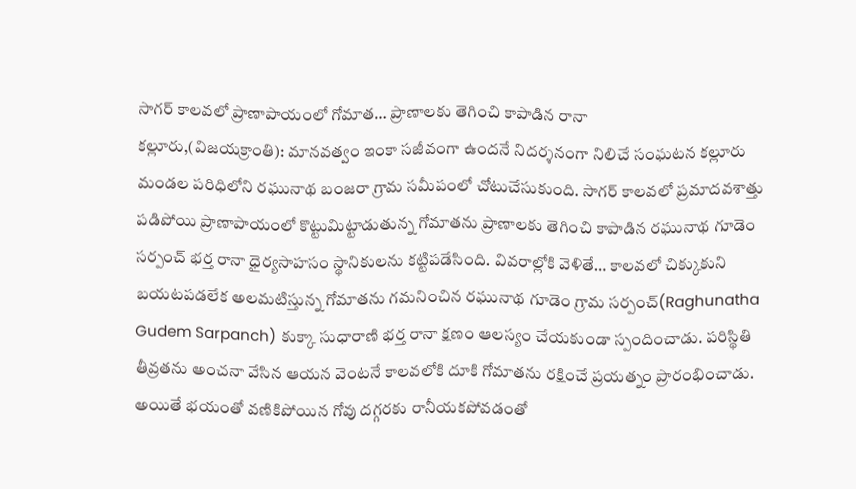సాగర్ కాలవలో ప్రాణాపాయంలో గోమాత… ప్రాణాలకు తెగించి కాపాడిన రానా
కల్లూరు,(విజయక్రాంతి): మానవత్వం ఇంకా సజీవంగా ఉందనే నిదర్శనంగా నిలిచే సంఘటన కల్లూరు మండల పరిధిలోని రఘునాథ బంజరా గ్రామ సమీపంలో చోటుచేసుకుంది. సాగర్ కాలవలో ప్రమాదవశాత్తు పడిపోయి ప్రాణాపాయంలో కొట్టుమిట్టాడుతున్న గోమాతను ప్రాణాలకు తెగించి కాపాడిన రఘునాథ గూడెం సర్పంచ్ భర్త రానా ధైర్యసాహసం స్థానికులను కట్టిపడేసింది. వివరాల్లోకి వెళితే… కాలవలో చిక్కుకుని బయటపడలేక అలమటిస్తున్న గోమాతను గమనించిన రఘునాథ గూడెం గ్రామ సర్పంచ్(Raghunatha Gudem Sarpanch) కుక్కా సుధారాణి భర్త రానా క్షణం ఆలస్యం చేయకుండా స్పందించాడు. పరిస్థితి తీవ్రతను అంచనా వేసిన ఆయన వెంటనే కాలవలోకి దూకి గోమాతను రక్షించే ప్రయత్నం ప్రారంభించాడు.
అయితే భయంతో వణికిపోయిన గోవు దగ్గరకు రానీయకపోవడంతో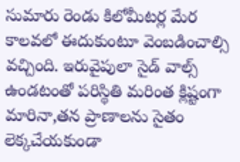సుమారు రెండు కిలోమీటర్ల మేర కాలవలో ఈదుకుంటూ వెంబడించాల్సి వచ్చింది. ఇరువైపులా సైడ్ వాల్స్ ఉండటంతో పరిస్థితి మరింత క్లిష్టంగా మారినా,తన ప్రాణాలను సైతం లెక్కచేయకుండా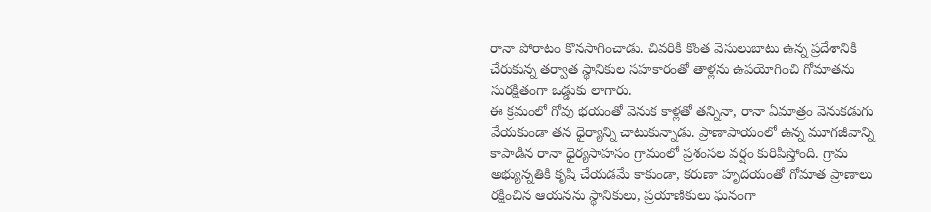రానా పోరాటం కొనసాగించాడు. చివరికి కొంత వెసులుబాటు ఉన్న ప్రదేశానికి చేరుకున్న తర్వాత స్థానికుల సహకారంతో తాళ్లను ఉపయోగించి గోమాతను సురక్షితంగా ఒడ్డుకు లాగారు.
ఈ క్రమంలో గోవు భయంతో వెనుక కాళ్లతో తన్నినా, రానా ఏమాత్రం వెనుకడుగు వేయకుండా తన ధైర్యాన్ని చాటుకున్నాడు. ప్రాణాపాయంలో ఉన్న మూగజీవాన్ని కాపాడిన రానా ధైర్యసాహసం గ్రామంలో ప్రశంసల వర్షం కురిపిస్తోంది. గ్రామ అభ్యున్నతికి కృషి చేయడమే కాకుండా, కరుణా హృదయంతో గోమాత ప్రాణాలు రక్షించిన ఆయనను స్థానికులు, ప్రయాణికులు ఘనంగా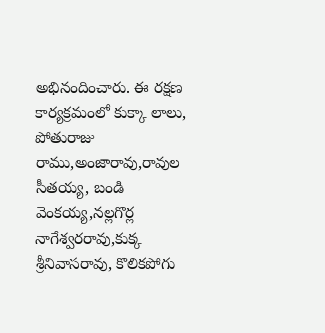అభినందించారు. ఈ రక్షణ కార్యక్రమంలో కుక్కా లాలు, పోతురాజు రాము,అంజారావు,రావుల సీతయ్య, బండి వెంకయ్య,నల్లగొర్ల నాగేశ్వరరావు,కుక్క శ్రీనివాసరావు, కొలికపోగు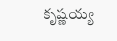కృష్ణయ్య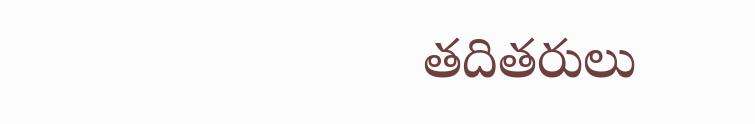తదితరులు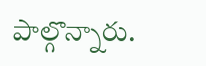పాల్గొన్నారు.